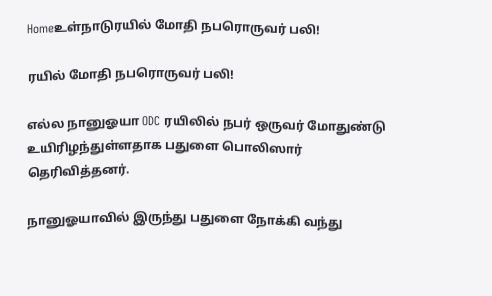Homeஉள்நாடுரயில் மோதி நபரொருவர் பலி!

ரயில் மோதி நபரொருவர் பலி!

எல்ல நானுஓயா ODC ரயிலில் நபர் ஒருவர் மோதுண்டு உயிரிழந்துள்ளதாக பதுளை பொலிஸார் தெரிவித்தனர்.

நானுஓயாவில் இருந்து பதுளை நோக்கி வந்து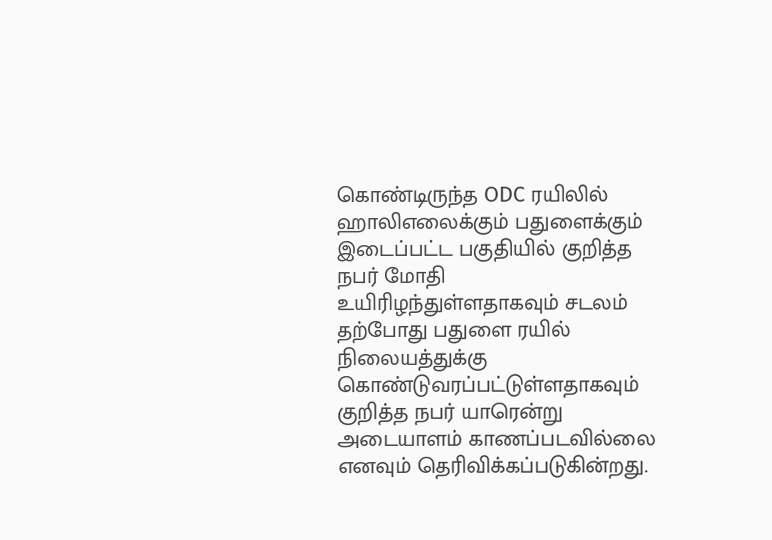கொண்டிருந்த ODC ரயிலில்
ஹாலிஎலைக்கும் பதுளைக்கும் இடைப்பட்ட பகுதியில் குறித்த நபர் மோதி உயிரிழந்துள்ளதாகவும் சடலம் தற்போது பதுளை ரயில் நிலையத்துக்கு கொண்டுவரப்பட்டுள்ளதாகவும் குறித்த நபர் யாரென்று அடையாளம் காணப்படவில்லை எனவும் தெரிவிக்கப்படுகின்றது.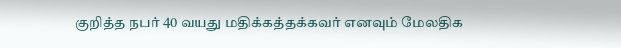குறித்த நபர் 40 வயது மதிக்கத்தக்கவர் எனவும் மேலதிக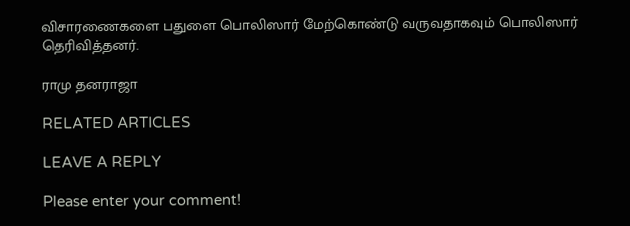விசாரணைகளை பதுளை பொலிஸார் மேற்கொண்டு வருவதாகவும் பொலிஸார் தெரிவித்தனர்.

ராமு தனராஜா

RELATED ARTICLES

LEAVE A REPLY

Please enter your comment!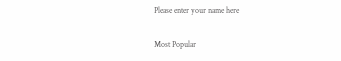Please enter your name here

Most Popular